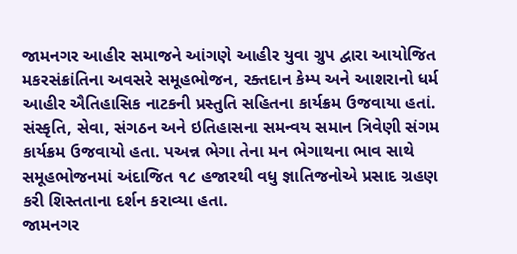જામનગર આહીર સમાજને આંગણે આહીર યુવા ગ્રુપ દ્વારા આયોજિત મકરસંક્રાંતિના અવસરે સમૂહભોજન, રક્તદાન કેમ્પ અને આશરાનો ધર્મ આહીર ઐતિહાસિક નાટકની પ્રસ્તુતિ સહિતના કાર્યક્રમ ઉજવાયા હતાં. સંસ્કૃતિ, સેવા, સંગઠન અને ઇતિહાસના સમન્વય સમાન ત્રિવેણી સંગમ કાર્યક્રમ ઉજવાયો હતા. પઅન્ન ભેગા તેના મન ભેગાથના ભાવ સાથે સમૂહભોજનમાં અંદાજિત ૧૮ હજારથી વધુ જ્ઞાતિજનોએ પ્રસાદ ગ્રહણ કરી શિસ્તતાના દર્શન કરાવ્યા હતા.
જામનગર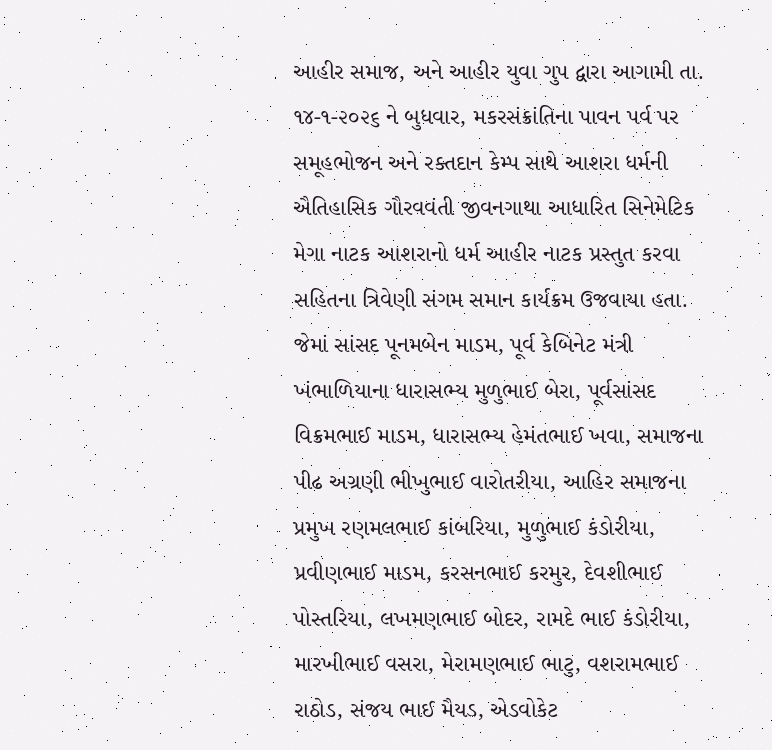આહીર સમાજ, અને આહીર યુવા ગુપ દ્વારા આગામી તા. ૧૪-૧-૨૦૨૬ ને બુધવાર, મકરસંક્રાંતિના પાવન પર્વ પર સમૂહભોજન અને રક્તદાન કેમ્પ સાથે આશરા ધર્મની ઐતિહાસિક ગૌરવવંતી જીવનગાથા આધારિત સિનેમેટિક મેગા નાટક આશરાનો ધર્મ આહીર નાટક પ્રસ્તુત કરવા સહિતના ત્રિવેણી સંગમ સમાન કાર્યક્રમ ઉજવાયા હતા. જેમાં સાંસદ પૂનમબેન માડમ, પૂર્વ કેબિનેટ મંત્રી ખંભાળિયાના ધારાસભ્ય મુળુભાઈ બેરા, પૂર્વસાંસદ વિક્રમભાઈ માડમ, ધારાસભ્ય હેમંતભાઈ ખવા, સમાજના પીઢ અગ્રણી ભીખુભાઈ વારોતરીયા, આહિર સમાજના પ્રમુખ રણમલભાઈ કાંબરિયા, મુળુભાઈ કંડોરીયા, પ્રવીણભાઈ માડમ, કરસનભાઈ કરમુર, દેવશીભાઈ પોસ્તરિયા, લખમણભાઈ બોદર, રામદે ભાઈ કંડોરીયા, મારખીભાઈ વસરા, મેરામણભાઈ ભાટુ, વશરામભાઈ રાઠોડ, સંજય ભાઈ મૈયડ, એડવોકેટ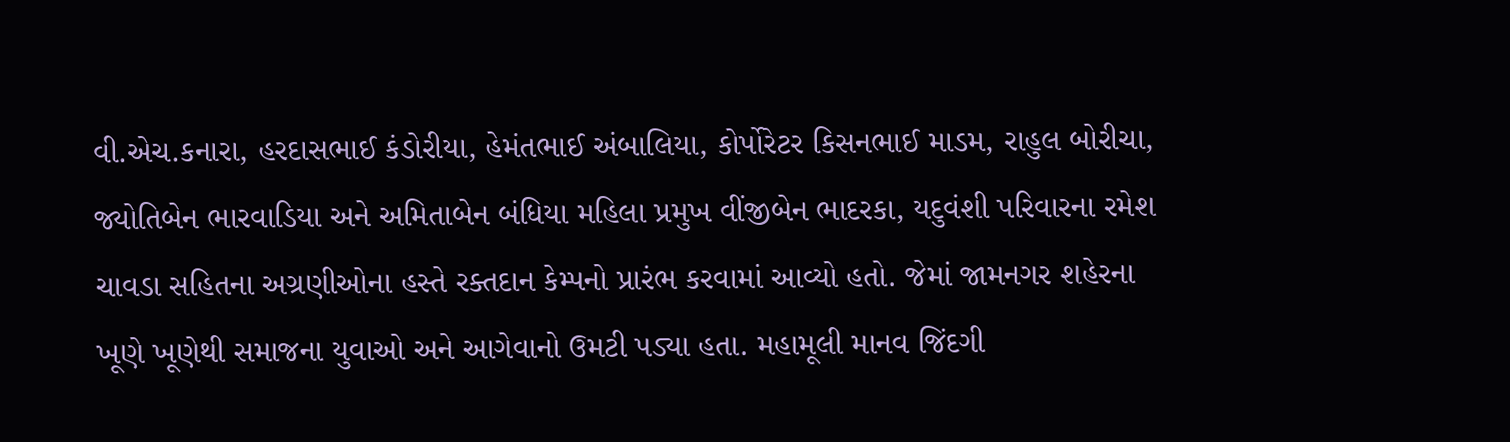વી.એચ.કનારા, હરદાસભાઈ કંડોરીયા, હેમંતભાઈ અંબાલિયા, કોર્પોરેટર કિસનભાઈ માડમ, રાહુલ બોરીચા, જ્યોતિબેન ભારવાડિયા અને અમિતાબેન બંધિયા મહિલા પ્રમુખ વીંજીબેન ભાદરકા, યદુવંશી પરિવારના રમેશ ચાવડા સહિતના અગ્રણીઓના હસ્તે રક્તદાન કેમ્પનો પ્રારંભ કરવામાં આવ્યો હતો. જેમાં જામનગર શહેરના ખૂણે ખૂણેથી સમાજના યુવાઓ અને આગેવાનો ઉમટી પડ્યા હતા. મહામૂલી માનવ જિંદગી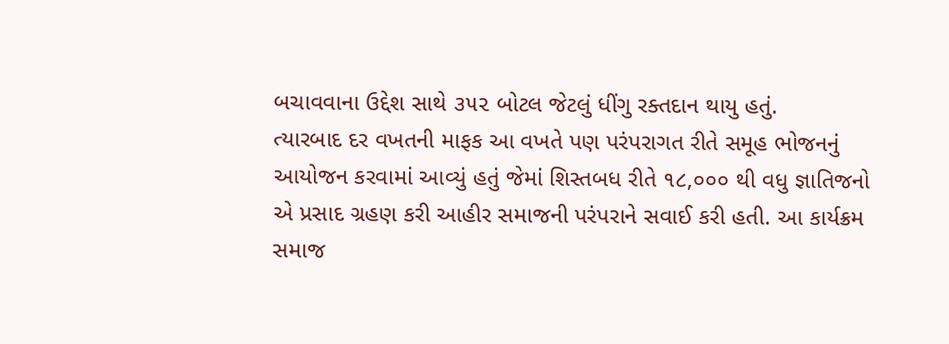બચાવવાના ઉદ્દેશ સાથે ૩૫૨ બોટલ જેટલું ધીંગુ રક્તદાન થાયુ હતું.
ત્યારબાદ દર વખતની માફક આ વખતે પણ પરંપરાગત રીતે સમૂહ ભોજનનું આયોજન કરવામાં આવ્યું હતું જેમાં શિસ્તબધ રીતે ૧૮,૦૦૦ થી વધુ જ્ઞાતિજનો એ પ્રસાદ ગ્રહણ કરી આહીર સમાજની પરંપરાને સવાઈ કરી હતી. આ કાર્યક્રમ સમાજ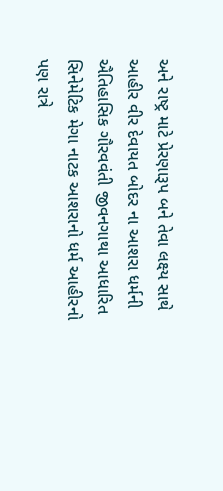અને રાષ્ટ્ર માટે પ્રેરણારૂપ બને તેવા લક્ષ્ય સાથે આહીર વીર દેવાયત બોદર ના આશરા ધર્મની ઐતિહાસિક ગૌરવવંતી જીવનગાથા આધારિત સિનેમેટિક મેગા નાટક આશરાનો ધર્મ આહીરનો પણ રાત્રે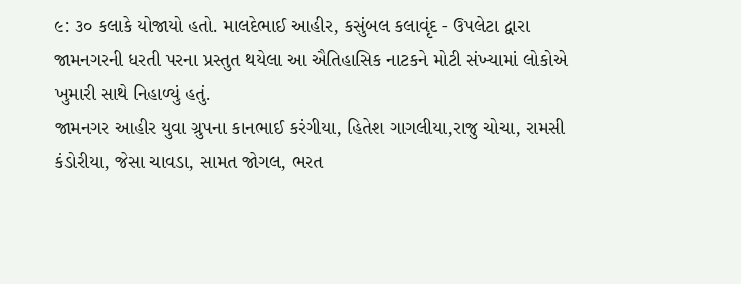૯: ૩૦ કલાકે યોજાયો હતો. માલદેભાઈ આહીર, કસુંબલ કલાવૃંદ - ઉપલેટા દ્વારા જામનગરની ધરતી પરના પ્રસ્તુત થયેલા આ ઐતિહાસિક નાટકને મોટી સંખ્યામાં લોકોએ ખુમારી સાથે નિહાળ્યું હતું.
જામનગર આહીર યુવા ગ્રુપના કાનભાઈ કરંગીયા, હિતેશ ગાગલીયા,રાજુ ચોચા, રામસી કંડોરીયા, જેસા ચાવડા, સામત જોગલ, ભરત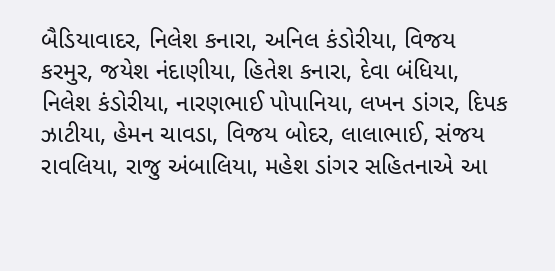બૈડિયાવાદર, નિલેશ કનારા, અનિલ કંડોરીયા, વિજય કરમુર, જયેશ નંદાણીયા, હિતેશ કનારા, દેવા બંધિયા, નિલેશ કંડોરીયા, નારણભાઈ પોપાનિયા, લખન ડાંગર, દિપક ઝાટીયા, હેમન ચાવડા, વિજય બોદર, લાલાભાઈ, સંજય રાવલિયા, રાજુ અંબાલિયા, મહેશ ડાંગર સહિતનાએ આ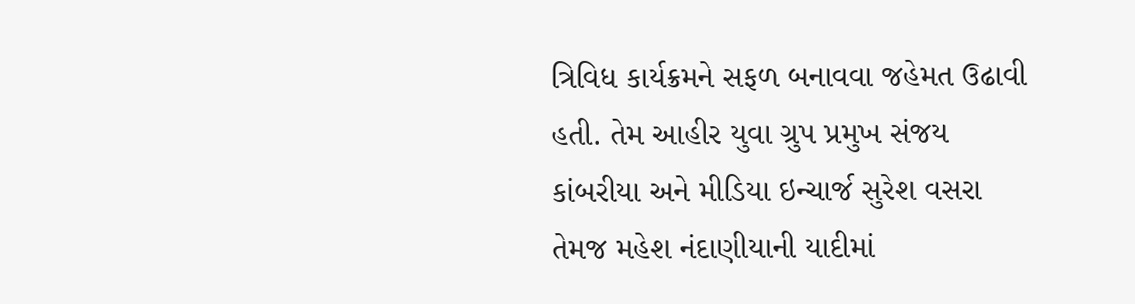ત્રિવિધ કાર્યક્રમને સફળ બનાવવા જહેમત ઉઢાવી હતી. તેમ આહીર યુવા ગ્રુપ પ્રમુખ સંજય કાંબરીયા અને મીડિયા ઇન્ચાર્જ સુરેશ વસરા તેમજ મહેશ નંદાણીયાની યાદીમાં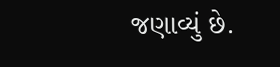જણાવ્યું છે.